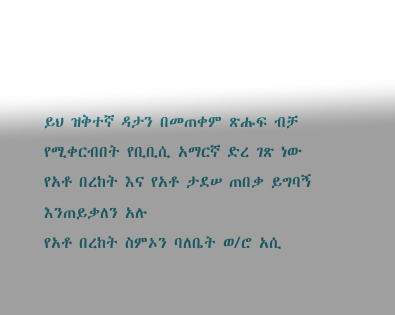ይህ ዝቅተኛ ዳታን በመጠቀም ጽሑፍ ብቻ የሚቀርብበት የቢቢሲ አማርኛ ድረ ገጽ ነው
የአቶ በረከት እና የአቶ ታደሠ ጠበቃ ይግባኝ እንጠይቃለን አሉ
የአቶ በረከት ስምኦን ባለቤት ወ/ሮ አሲ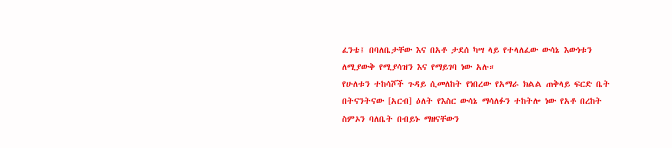ፈንቴ፤ በባለቤታቸው እና በአቶ ታደሰ ካሣ ላይ የተላለፈው ውሳኔ እውነቱን ለሚያውቅ የሚያሳዝን እና የማይገባ ነው አሉ።
የሁለቱን ተከሳሾች ጉዳይ ሲመለከት የነበረው የአማራ ክልል ጠቅላይ ፍርድ ቤት በትናንትናው [አርብ] ዕለት የእስር ውሳኔ ማሳለፉን ተከትሎ ነው የአቶ በረከት ስምኦን ባለቤት በብይኑ ማዘናቸውን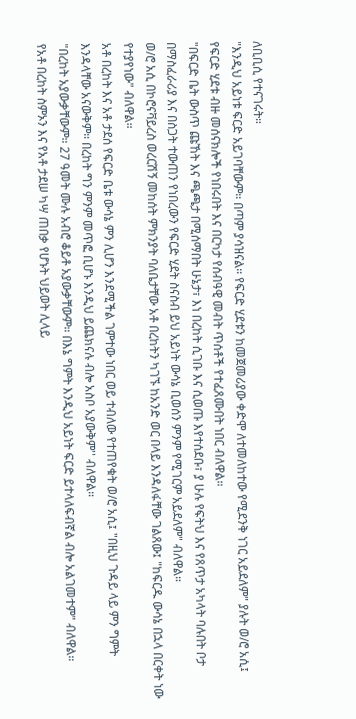ለቢቢሲ የተናገሩት።
"እንዲህ አይነቱ ፍርድ አይገባቸውም። በጣም ያሳዝናል። የፍርድ ሂደቱን ከመጀመሪያው ቀድሞ ለተመለከተው የሚደንቅ ነገር አይደለም" ያሉት ወ/ሮ አሲ፤ የፍርድ ሂደቱ ብዙ መሰናክሎች የነበሩበት እና በርካታ የሰብዓዊ መብት ጥሰቶች የተፈጸሙበት ነበር ብለዋል።
"በፍርድ ቤት ውስጥ ጩኸት እና ጫጫታ በሚሰማበት ሁኔታ፣ እነ በረከት ሲገቡ እና ሲወጡ እየተሰደቡ፣ ያ ሁሉ የፍትህ እና የጸጥታ አካላት ባሉበት ቦታ በማስፈራሪያ እና በስጋት ተውጠን የነበረውን የፍርድ ሂደት ስናስብ ይህ አይነት ውሳኔ ቢወሰን ምንም የሚገርም አይደለም" ብለዋል።
ወ/ሮ አሲ በኮሮናቫይረስ ወረርሽኝ መከሰት ምክንያት ባለቤታቸው አቶ በረከትን ካገኙ ከአንድ ወር በላይ እንዳለፋቸው ገልጸው፤ "ከፍርዱ ውሳኔ በኋላ በርቀት ነው የተያየነው" ብለዋል።
አቶ በረከት እና አቶ ታደሰ የፍርድ ቤቱ ውሳኔ ምን ሊሆን እንደሚችል ገምተው ነበር ወይ ተብለው የተጠየቁት ወ/ሮ አሲ፤ "በዚህ ጉዳይ ላይ ምን ግምት እንዳላቸው አናውቅም። በረከት ግን ምንም መጥፎ ቢሆኑ እንዲህ ይጨክናሉ ብሎ አስቦ አያውቅም'' ብለዋል።
"በረከት አያውቃቸውም። 27 ዓመት ሙሉ አብሮ ቆይቶ አያውቃቸውም። በእኔ ግምት እንዲህ አይነት ፍርድ ይተላለፍብኛል ብሎ አልገመተም" ብለዋል።
የአቶ በረከት ስምኦን እና የአቶ ታደሠ ካሣ ጠበቃ የሆኑት ህይወት ሊላይ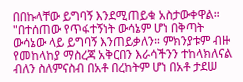በበኩላቸው ይግባኝ እንደሚጠይቁ አስታውቀዋል።
"በተሰጠው የጥፋተኝነት ውሳኔም ሆነ በቅጣት ውሳኔው ላይ ይግባኝ እንጠይቃለን። ምክንያቱም ብዙ የመከላከያ ማስረጃ አቅርበን እራሳችንን ተከላክለናል ብለን ስለምናስብ በአቶ በረከትም ሆነ በአቶ ታደሠ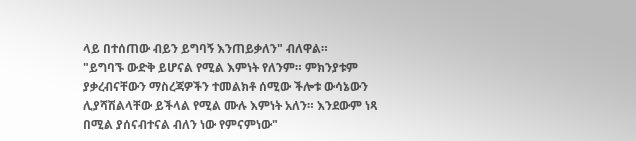ላይ በተሰጠው ብይን ይግባኝ እንጠይቃለን" ብለዋል።
"ይግባኙ ውድቅ ይሆናል የሚል እምነት የለንም። ምክንያቱም ያቃረብናቸውን ማስረጃዎችን ተመልክቶ ሰሚው ችሎቱ ውሳኔውን ሊያሻሽልላቸው ይችላል የሚል ሙሉ እምነት አለን። እንደውም ነጻ በሚል ያሰናብተናል ብለን ነው የምናምነው"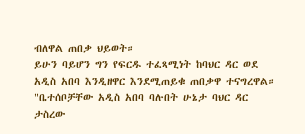ብለዋል ጠበቃ ህይወት።
ይሁን ባይሆን ግን የፍርዱ ተፈጻሚነት ከባህር ዳር ወደ አዲስ አበባ እንዲዘዋር እንደሚጠይቁ ጠበቃዋ ተናግረዋል። "ቤተሰቦቻቸው አዲስ አበባ ባሉበት ሁኔታ ባህር ዳር ታስረው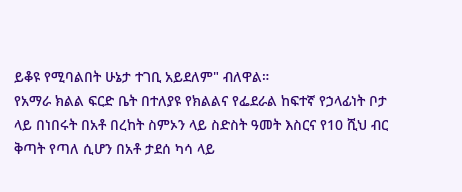ይቆዩ የሚባልበት ሁኔታ ተገቢ አይደለም" ብለዋል።
የአማራ ክልል ፍርድ ቤት በተለያዩ የክልልና የፌደራል ከፍተኛ የኃላፊነት ቦታ ላይ በነበሩት በአቶ በረከት ስምኦን ላይ ስድስት ዓመት እስርና የ10 ሺህ ብር ቅጣት የጣለ ሲሆን በአቶ ታደሰ ካሳ ላይ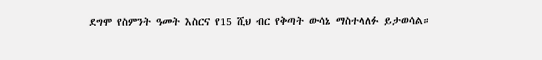ደግሞ የስምንት ዓመት እስርና የ15 ሺህ ብር የቅጣት ውሳኔ ማስተላለፉ ይታወሳል።